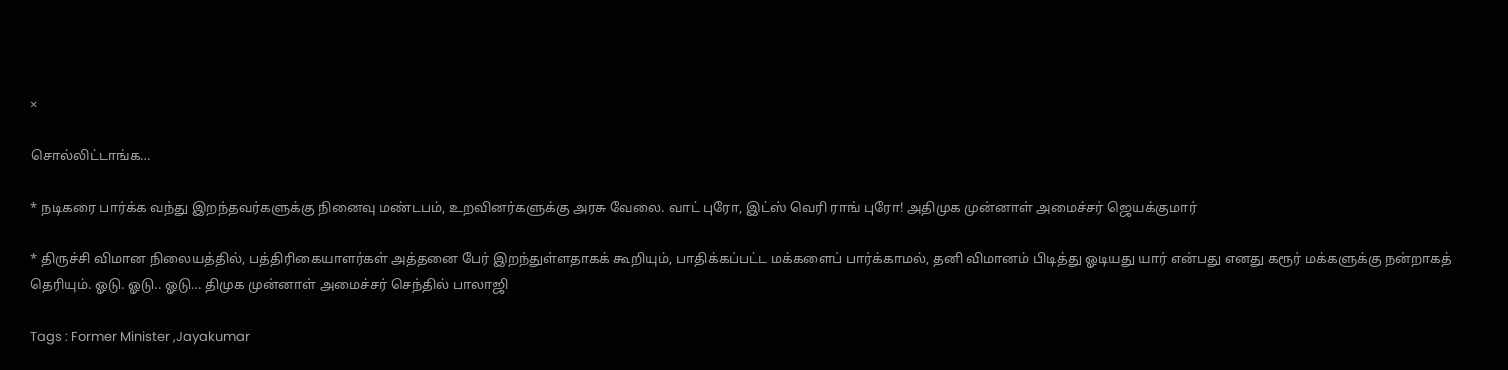×

சொல்லிட்டாங்க…

* நடிகரை பார்க்க வந்து இறந்தவர்களுக்கு நினைவு மண்டபம், உறவினர்களுக்கு அரசு வேலை. வாட் புரோ, இட்ஸ் வெரி ராங் புரோ! அதிமுக முன்னாள் அமைச்சர் ஜெயக்குமார்

* திருச்சி விமான நிலையத்தில், பத்திரிகையாளர்கள் அத்தனை பேர் இறந்துள்ளதாகக் கூறியும், பாதிக்கப்பட்ட மக்களைப் பார்க்காமல், தனி விமானம் பிடித்து ஓடியது யார் என்பது எனது கரூர் மக்களுக்கு நன்றாகத் தெரியும். ஓடு. ஓடு.. ஓடு… திமுக முன்னாள் அமைச்சர் செந்தில் பாலாஜி

Tags : Former Minister ,Jayakumar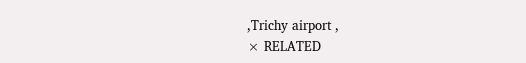,Trichy airport ,
× RELATED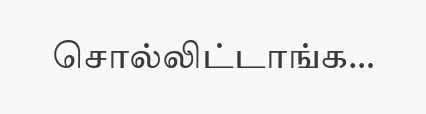சொல்லிட்டாங்க…